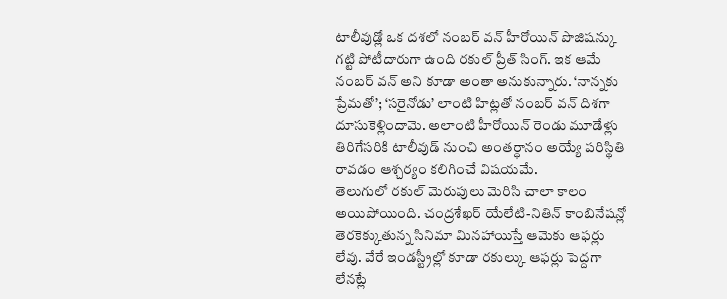టాలీవుడ్లో ఒక దశలో నంబర్ వన్ హీరోయిన్ పొజిషన్కు గట్టి పోటీదారుగా ఉంది రకుల్ ప్రీత్ సింగ్. ఇక ఆమే నంబర్ వన్ అని కూడా అంతా అనుకున్నారు. ‘నాన్నకు ప్రేమతో’; ‘సరైనోడు’ లాంటి హిట్లతో నంబర్ వన్ దిశగా దూసుకెళ్లిందామె. అలాంటి హీరోయిన్ రెండు మూడేళ్లు తిరిగేసరికి టాలీవుడ్ నుంచి అంతర్ధానం అయ్యే పరిస్థితి రావడం ఆశ్చర్యం కలిగించే విషయమే.
తెలుగులో రకుల్ మెరుపులు మెరిసి చాలా కాలం అయిపోయింది. చంద్రశేఖర్ యేలేటి-నితిన్ కాంబినేషన్లో తెరకెక్కుతున్న సినిమా మినహాయిస్తే ఆమెకు ఆఫర్లు లేవు. వేరే ఇండస్ట్రీల్లో కూడా రకుల్కు ఆఫర్లు పెద్దగా లేనట్లే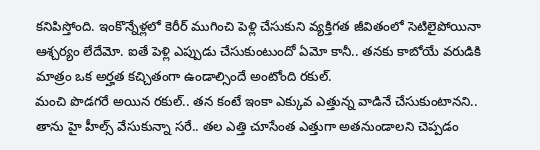కనిపిస్తోంది. ఇంకొన్నేళ్లలో కెరీర్ ముగించి పెళ్లి చేసుకుని వ్యక్తిగత జీవితంలో సెటిలైపోయినా ఆశ్చర్యం లేదేమో. ఐతే పెళ్లి ఎప్పుడు చేసుకుంటుందో ఏమో కానీ.. తనకు కాబోయే వరుడికి మాత్రం ఒక అర్హత కచ్చితంగా ఉండాల్సిందే అంటోంది రకుల్.
మంచి పొడగరే అయిన రకుల్.. తన కంటే ఇంకా ఎక్కువ ఎత్తున్న వాడినే చేసుకుంటానని.. తాను హై హీల్స్ వేసుకున్నా సరే.. తల ఎత్తి చూసేంత ఎత్తుగా అతనుండాలని చెప్పడం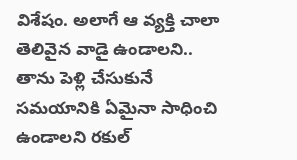విశేషం. అలాగే ఆ వ్యక్తి చాలా తెలివైన వాడై ఉండాలని.. తాను పెళ్లి చేసుకునే సమయానికి ఏమైనా సాధించి ఉండాలని రకుల్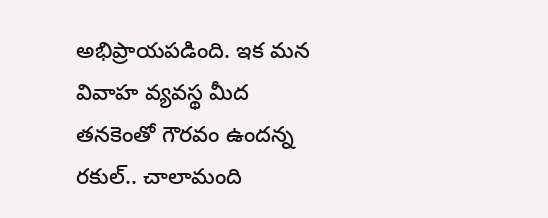అభిప్రాయపడింది. ఇక మన వివాహ వ్యవస్థ మీద తనకెంతో గౌరవం ఉందన్న రకుల్.. చాలామంది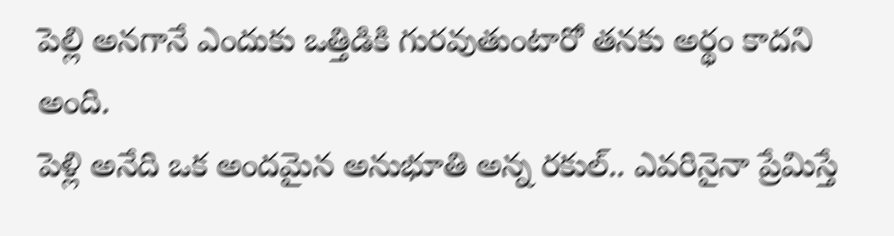పెల్లి అనగానే ఎందుకు ఒత్తిడికి గురవుతుంటారో తనకు అర్థం కాదని అంది.
పెళ్లి అనేది ఒక అందమైన అనుభూతి అన్న రకుల్.. ఎవరినైనా ప్రేమిస్తే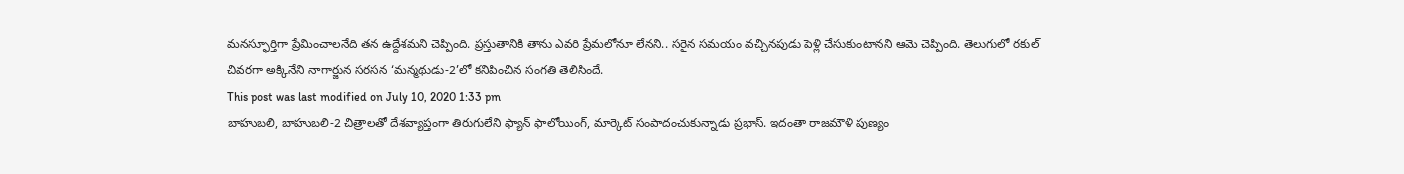మనస్ఫూర్తిగా ప్రేమించాలనేది తన ఉద్దేశమని చెప్పింది. ప్రస్తుతానికి తాను ఎవరి ప్రేమలోనూ లేనని.. సరైన సమయం వచ్చినపుడు పెళ్లి చేసుకుంటానని ఆమె చెప్పింది. తెలుగులో రకుల్ చివరగా అక్కినేని నాగార్జున సరసన ‘మన్మథుడు-2’లో కనిపించిన సంగతి తెలిసిందే.
This post was last modified on July 10, 2020 1:33 pm
బాహుబలి, బాహుబలి-2 చిత్రాలతో దేశవ్యాప్తంగా తిరుగులేని ఫ్యాన్ ఫాలోయింగ్, మార్కెట్ సంపాదంచుకున్నాడు ప్రభాస్. ఇదంతా రాజమౌళి పుణ్యం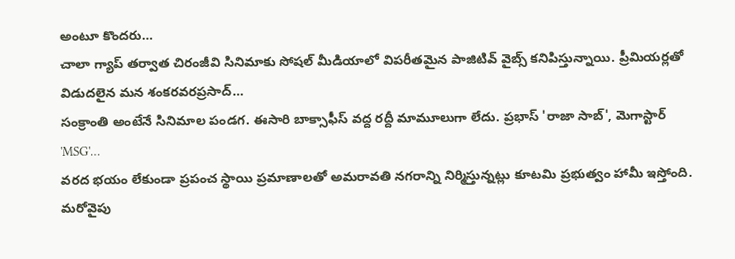అంటూ కొందరు…
చాలా గ్యాప్ తర్వాత చిరంజీవి సినిమాకు సోషల్ మీడియాలో విపరీతమైన పాజిటివ్ వైబ్స్ కనిపిస్తున్నాయి. ప్రీమియర్లతో విడుదలైన మన శంకరవరప్రసాద్…
సంక్రాంతి అంటేనే సినిమాల పండగ. ఈసారి బాక్సాఫీస్ వద్ద రద్దీ మామూలుగా లేదు. ప్రభాస్ 'రాజా సాబ్', మెగాస్టార్ 'MSG'…
వరద భయం లేకుండా ప్రపంచ స్థాయి ప్రమాణాలతో అమరావతి నగరాన్ని నిర్మిస్తున్నట్లు కూటమి ప్రభుత్వం హామీ ఇస్తోంది. మరోవైపు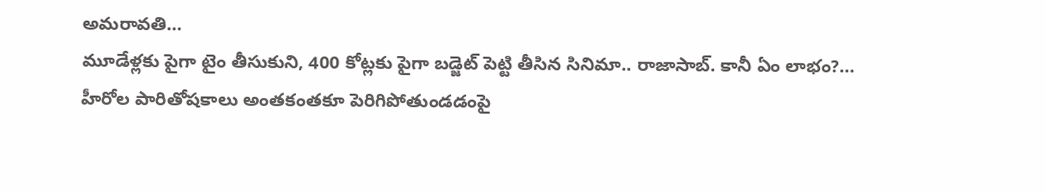అమరావతి…
మూడేళ్లకు పైగా టైం తీసుకుని, 400 కోట్లకు పైగా బడ్జెట్ పెట్టి తీసిన సినిమా.. రాజాసాబ్. కానీ ఏం లాభం?…
హీరోల పారితోషకాలు అంతకంతకూ పెరిగిపోతుండడంపై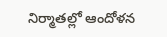నిర్మాతల్లో ఆందోళన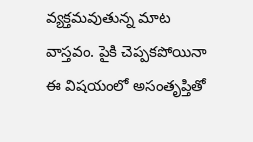వ్యక్తమవుతున్న మాట వాస్తవం. పైకి చెప్పకపోయినా ఈ విషయంలో అసంతృప్తితో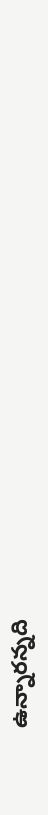ఉన్నారన్నది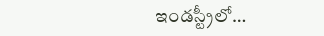ఇండస్ట్రీలో…